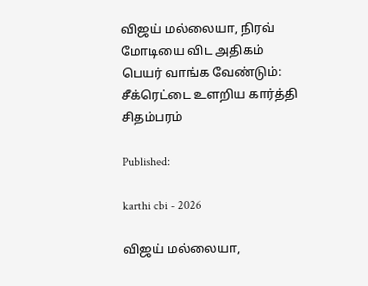விஜய் மல்லையா, நிரவ் மோடியை விட அதிகம் பெயர் வாங்க வேண்டும்: சீக்ரெட்டை உளறிய கார்த்தி சிதம்பரம்

Published:

karthi cbi - 2026

விஜய் மல்லையா,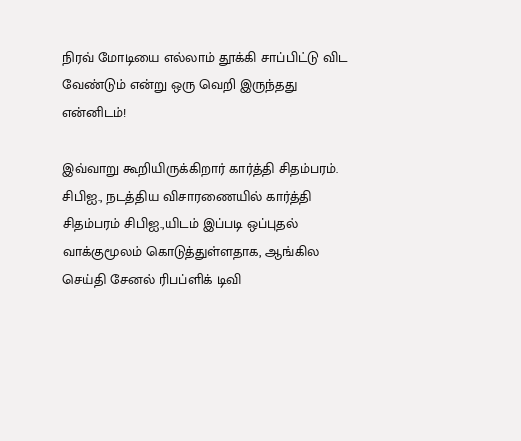நிரவ் மோடியை எல்லாம் தூக்கி சாப்பிட்டு விட வேண்டும் என்று ஒரு வெறி இருந்தது என்னிடம்!

இவ்வாறு கூறியிருக்கிறார் கார்த்தி சிதம்பரம். சிபிஐ., நடத்திய விசாரணையில் கார்த்தி சிதம்பரம் சிபிஐ.,யிடம் இப்படி ஒப்புதல் வாக்குமூலம் கொடுத்துள்ளதாக, ஆங்கில செய்தி சேனல் ரிபப்ளிக் டிவி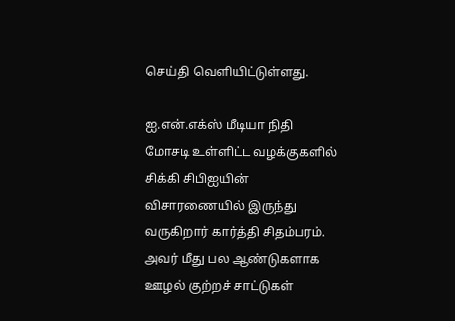செய்தி வெளியிட்டுள்ளது.

ஐ.என்.எக்ஸ் மீடியா நிதி மோசடி உள்ளிட்ட வழக்குகளில் சிக்கி சிபிஐயின் விசாரணையில் இருந்து வருகிறார் கார்த்தி சிதம்பரம். அவர் மீது பல ஆண்டுகளாக ஊழல் குற்றச் சாட்டுகள்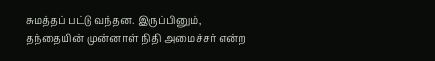சுமத்தப் பட்டு வந்தன. இருப்பினும், தந்தையின் முன்னாள் நிதி அமைச்சர் என்ற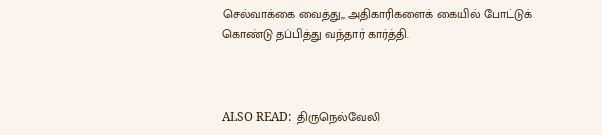செல்வாக்கை வைத்து,, அதிகாரிகளைக் கையில் போட்டுக் கொண்டு தப்பித்து வந்தார் கார்த்தி.



ALSO READ:  திருநெல்வேலி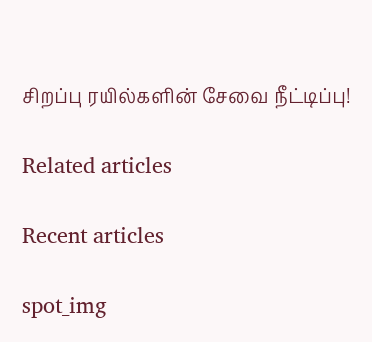சிறப்பு ரயில்களின் சேவை நீட்டிப்பு!

Related articles

Recent articles

spot_img